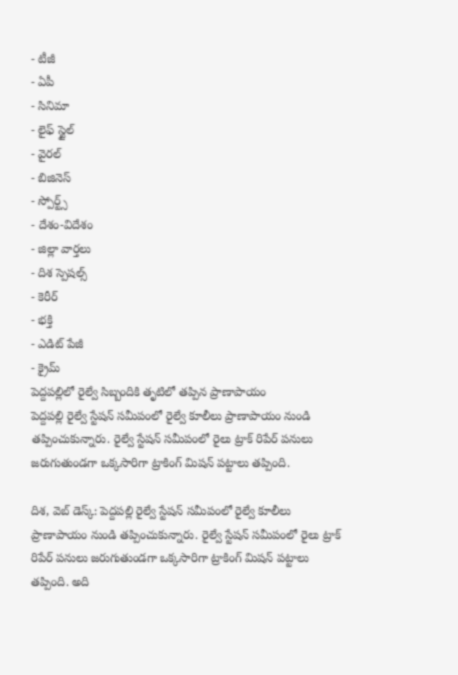- టీజీ
- ఏపీ
- సినిమా
- లైఫ్ స్టైల్
- వైరల్
- బిజినెస్
- స్పోర్ట్స్
- దేశం-విదేశం
- జిల్లా వార్తలు
- దిశ స్పెషల్స్
- కెరీర్
- భక్తి
- ఎడిట్ పేజీ
- క్రైమ్
పెద్దపల్లిలో రైల్వే సిబ్బందికి తృటిలో తప్పిన ప్రాణాపాయం
పెద్దపల్లి రైల్వే స్టేషన్ సమీపంలో రైల్వే కూలీలు ప్రాణాపాయం నుండి తప్పించుకున్నారు. రైల్వే స్టేషన్ సమీపంలో రైలు ట్రాక్ రిపేర్ పనులు జరుగుతుండగా ఒక్కసారిగా ట్రాకింగ్ మిషన్ పట్టాలు తప్పింది.

దిశ, వెబ్ డెస్క్: పెద్దపల్లి రైల్వే స్టేషన్ సమీపంలో రైల్వే కూలీలు ప్రాణాపాయం నుండి తప్పించుకున్నారు. రైల్వే స్టేషన్ సమీపంలో రైలు ట్రాక్ రిపేర్ పనులు జరుగుతుండగా ఒక్కసారిగా ట్రాకింగ్ మిషన్ పట్టాలు తప్పింది. అది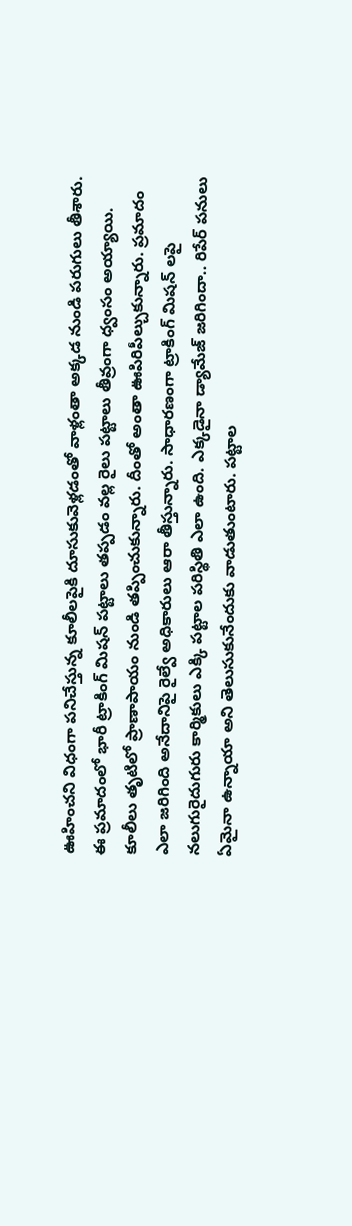ఊహించని విధంగా పనిచేస్తున్న కూలీలపైకి దూసుకువెళ్లడంతో వాళ్లంతా అక్కడ నుండి పరుగులు తీశారు. ఈ ప్రమాదంలో భారీ ట్రాకింగ్ మిషన్ పట్టాలు తప్పడం వల్ల రైలు పట్టాలు తీవ్రంగా ధ్వంసం అయ్యాయి. కూలీలు తృటిలో ప్రాణాపాయం నుండి తప్పించుకున్నారు. దీంతో అంతా ఊపిరిపీల్చుకున్నారు. ప్రమాదం ఎలా జరిగింది అనేదానిపై రైల్వే అధికారులు ఆరా తీస్తున్నారు. సాధారణంగా ట్రాకింగ్ మిషన్ లపై నలుగురైదుగురు కార్మికులు ఎక్కి పట్టాల పరిస్థితి ఎలా ఉంది. ఎక్కడైనా డ్యామేజ్ జరిగిందా.. రిపేర్ పనులు ఏమైనా ఉన్నాయా అని తెలుసుకునేందుకు వాడుతుంటారు. పట్టాల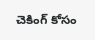చెకింగ్ కోసం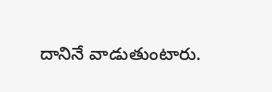దానినే వాడుతుంటారు.